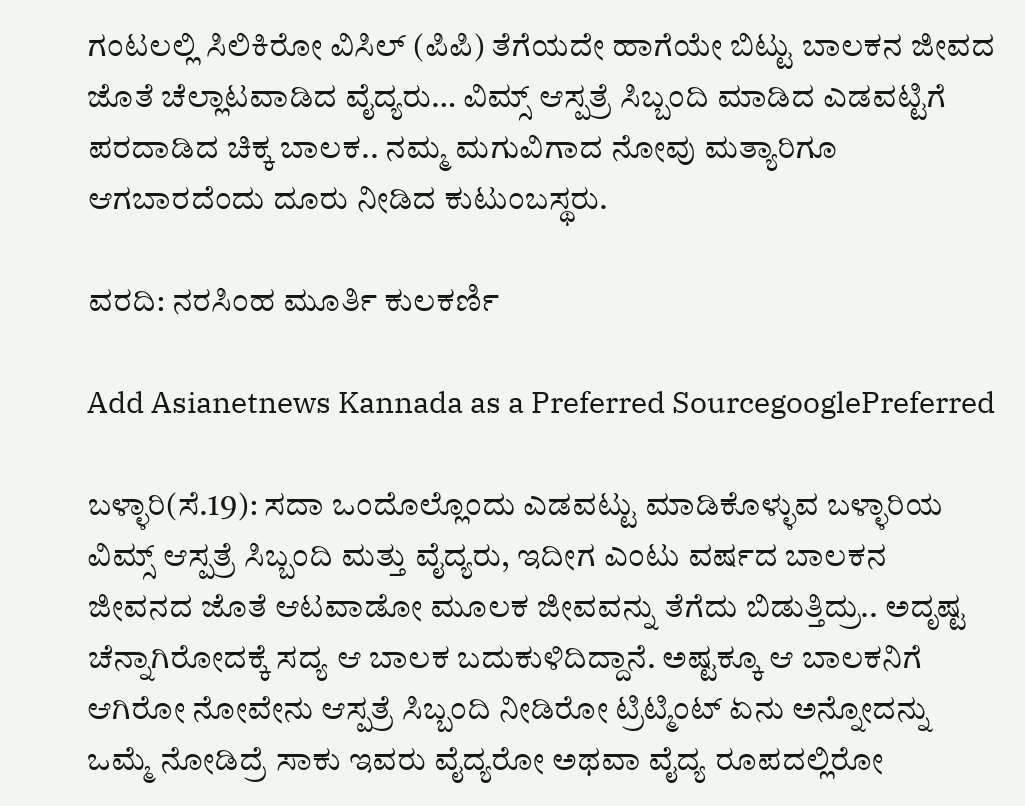ಗಂಟಲಲ್ಲಿ ಸಿಲಿಕಿರೋ ವಿಸಿಲ್ (ಪಿಪಿ) ತೆಗೆಯದೇ ಹಾಗೆಯೇ ಬಿಟ್ಟು ಬಾಲಕನ ಜೀವದ ಜೊತೆ ಚೆಲ್ಲಾಟವಾಡಿದ ವೈದ್ಯರು… ವಿಮ್ಸ್ ಆಸ್ಪತ್ರೆ ಸಿಬ್ಬಂದಿ ಮಾಡಿದ ಎಡವಟ್ಟಿಗೆ ಪರದಾಡಿದ ಚಿಕ್ಕ ಬಾಲಕ.. ನಮ್ಮ ಮಗುವಿಗಾದ ನೋವು ಮತ್ಯಾರಿಗೂ ಆಗಬಾರದೆಂದು ದೂರು ನೀಡಿದ ಕುಟುಂಬಸ್ಥರು.

ವರದಿ: ನರಸಿಂಹ ಮೂರ್ತಿ ಕುಲಕರ್ಣಿ

Add Asianetnews Kannada as a Preferred SourcegooglePreferred

ಬಳ್ಳಾರಿ(ಸೆ.19): ಸದಾ ಒಂದೊಲ್ಲೊಂದು ಎಡವಟ್ಟು ಮಾಡಿಕೊಳ್ಳುವ ಬಳ್ಳಾರಿಯ ವಿಮ್ಸ್ ಆಸ್ಪತ್ರೆ ಸಿಬ್ಬಂದಿ ಮತ್ತು ವೈದ್ಯರು, ಇದೀಗ ಎಂಟು ವರ್ಷದ ಬಾಲಕನ ಜೀವನದ ಜೊತೆ ಆಟವಾಡೋ ಮೂಲಕ ಜೀವವನ್ನು ತೆಗೆದು ಬಿಡುತ್ತಿದ್ರು.. ಅದೃಷ್ಟ ಚೆನ್ನಾಗಿರೋದಕ್ಕೆ ಸದ್ಯ ಆ ಬಾಲಕ ಬದುಕುಳಿದಿದ್ದಾನೆ. ಅಷ್ಟಕ್ಕೂ ಆ ಬಾಲಕನಿಗೆ ಆಗಿರೋ ನೋವೇನು ಆಸ್ಪತ್ರೆ ಸಿಬ್ಬಂದಿ ನೀಡಿರೋ ಟ್ರಿಟ್ಮಿಂಟ್ ಏನು ಅನ್ನೋದನ್ನು ಒಮ್ಮೆ ನೋಡಿದ್ರೆ ಸಾಕು ಇವರು ವೈದ್ಯರೋ ಅಥವಾ ವೈದ್ಯ ರೂಪದಲ್ಲಿರೋ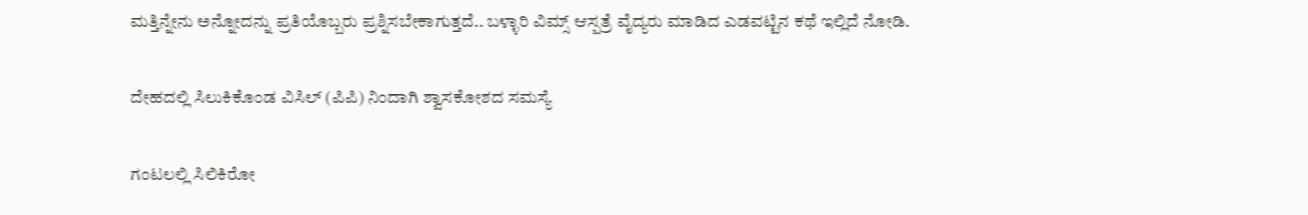ಮತ್ತಿನ್ನೇನು ಅನ್ನೋದನ್ನು ಪ್ರತಿಯೊಬ್ಬರು ಪ್ರಶ್ನಿಸಬೇಕಾಗುತ್ತದೆ.. ಬಳ್ಳಾರಿ ವಿಮ್ಸ್ ಆಸ್ಪತ್ರೆ ವೈದ್ಯರು ಮಾಡಿದ ಎಡವಟ್ಟಿನ ಕಥೆ ಇಲ್ಲಿದೆ ನೋಡಿ.

ದೇಹದಲ್ಲಿ ಸಿಲುಕಿಕೊಂಡ ವಿಸಿಲ್ (ಪಿಪಿ) ನಿಂದಾಗಿ ಶ್ವಾಸಕೋಶದ ಸಮಸ್ಯೆ

ಗಂಟಲಲ್ಲಿ ಸಿಲಿಕಿರೋ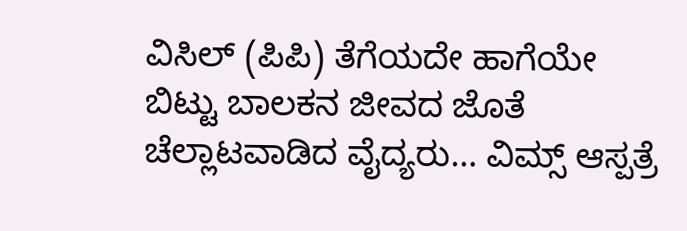ವಿಸಿಲ್ (ಪಿಪಿ) ತೆಗೆಯದೇ ಹಾಗೆಯೇ ಬಿಟ್ಟು ಬಾಲಕನ ಜೀವದ ಜೊತೆ ಚೆಲ್ಲಾಟವಾಡಿದ ವೈದ್ಯರು… ವಿಮ್ಸ್ ಆಸ್ಪತ್ರೆ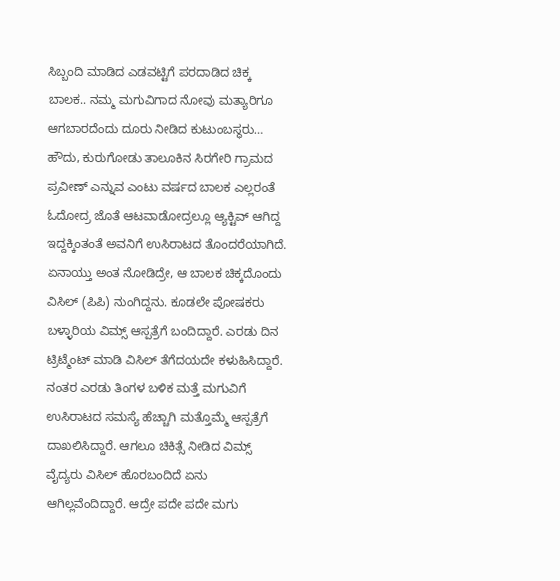ಸಿಬ್ಬಂದಿ ಮಾಡಿದ ಎಡವಟ್ಟಿಗೆ ಪರದಾಡಿದ ಚಿಕ್ಕ ಬಾಲಕ.. ನಮ್ಮ ಮಗುವಿಗಾದ ನೋವು ಮತ್ಯಾರಿಗೂ ಆಗಬಾರದೆಂದು ದೂರು ನೀಡಿದ ಕುಟುಂಬಸ್ಥರು… ಹೌದು, ಕುರುಗೋಡು ತಾಲೂಕಿನ ಸಿರಗೇರಿ ಗ್ರಾಮದ ಪ್ರವೀಣ್ ಎನ್ನುವ ಎಂಟು ವರ್ಷದ ಬಾಲಕ ಎಲ್ಲರಂತೆ ಓದೋದ್ರ ಜೊತೆ ಆಟವಾಡೋದ್ರಲ್ಲೂ ಆ್ಯಕ್ಟಿವ್ ಆಗಿದ್ದ ಇದ್ದಕ್ಕಿಂತಂತೆ ಅವನಿಗೆ ಉಸಿರಾಟದ ತೊಂದರೆಯಾಗಿದೆ. ಏನಾಯ್ತು ಅಂತ ನೋಡಿದ್ರೇ, ಆ ಬಾಲಕ ಚಿಕ್ಕದೊಂದು ವಿಸಿಲ್ (ಪಿಪಿ) ನುಂಗಿದ್ದನು. ಕೂಡಲೇ ಪೋಷಕರು ಬಳ್ಳಾರಿಯ ವಿಮ್ಸ್ ಆಸ್ಪತ್ರೆಗೆ ಬಂದಿದ್ದಾರೆ. ಎರಡು ದಿನ ಟ್ರಿಟ್ಮೆಂಟ್ ಮಾಡಿ ವಿಸಿಲ್ ತೆಗೆದಯದೇ ಕಳುಹಿಸಿದ್ದಾರೆ. ನಂತರ ಎರಡು ತಿಂಗಳ ಬಳಿಕ ಮತ್ತೆ ಮಗುವಿಗೆ ಉಸಿರಾಟದ ಸಮಸ್ಯೆ ಹೆಚ್ಚಾಗಿ ಮತ್ತೊಮ್ಮೆ ಆಸ್ಪತ್ರೆಗೆ ದಾಖಲಿಸಿದ್ದಾರೆ. ಆಗಲೂ ಚಿಕಿತ್ಸೆ ನೀಡಿದ ವಿಮ್ಸ್ ವೈದ್ಯರು ವಿಸಿಲ್ ಹೊರಬಂದಿದೆ ಏನು ಆಗಿಲ್ಲವೆಂದಿದ್ದಾರೆ. ಆದ್ರೇ ಪದೇ ಪದೇ ಮಗು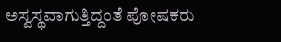ಅಸ್ವಸ್ಥವಾಗುತ್ತಿದ್ದಂತೆ ಪೋಷಕರು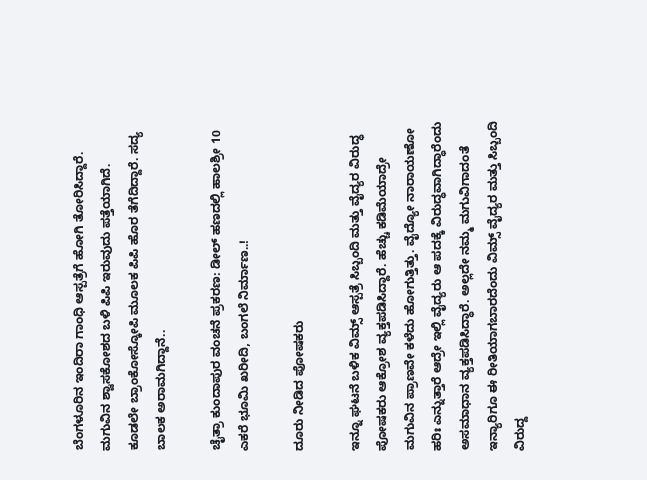ಬೆಂಗಳೂರಿನ ಇಂದಿರಾ ಗಾಂಧಿ ಆಸ್ಪತ್ರೆಗೆ ಹೋಗಿ ತೋರಿಸಿದ್ದಾರೆ. ಮಗುವಿನ ಶ್ವಾಸಕೋಶದ ಬಳಿ ಪಿಪಿ ಇರುವುದು ಪತ್ತೆಯಾಗಿದೆ. ಕೂಡಲೇ ಬ್ರಾಂಕೋಸ್ಕೋಪಿ ಮೂಲಕ ಪಿಪಿ ಹೊರ ತೆಗೆದಿದ್ದಾರೆ. ಸದ್ಯ ಬಾಲಕ ಅರಾಮಗಿದ್ದಾನೆ..

ಚೈತ್ರಾ ಕುಂದಾಪುರ ವಂಚನೆ ಪ್ರಕರಣ: ಡೀಲ್‌ ಹಣದಲ್ಲಿ ಹಾಲಶ್ರೀ 10 ಎಕರೆ ಭೂಮಿ ಖರೀದಿ, ಬಂಗಲೆ ನಿರ್ಮಾಣ..!

ದೂರು ನೀಡಿದ ಪೋಷಕರು

ಇನ್ನೂ ಘಟನೆ ಬಳಿಕ ವಿಮ್ಸ್ ಆಸ್ಪತ್ರೆ ಸಿಬ್ಬಂದಿ ಮತ್ತು ವೈದ್ಯರ ವಿರುದ್ಧ ಪೋಷಕರು ಆಕ್ರೋಶ ವ್ಯಕ್ತಪಡಿಸಿದ್ದಾರೆ. ಹೆಚ್ಚು ಕಡಿಮೆಯಾದ್ರೇ ಮಗುವಿನ ಪ್ರಾಣವೇ ಕಳೆದು ಹೋಗುತ್ತಿತ್ತು. ವೈದ್ಯೋ ನಾರಾಯಣೋ ಹರಿಃ ಎನ್ನುತ್ತಾರೆ ಆದ್ರೇ ಇಲ್ಲಿ ವೈದ್ಯರು ಆ ಪದಕ್ಕೆ ವಿರುದ್ಧವಾಗಿದ್ಧಾರೆಂದು ಅಸಮಾಧಾನ ವ್ಯಕ್ತಪಡಿಸಿದ್ಧಾರೆ. ಅಲ್ಲದೇ ನಮ್ಮ ಮಗುವಿಗಾದಂತೆ ಇನ್ಯಾರಿಗೂ ಈ ರೀತಿಯಾಗಬಾರದೆಂದು ವಿಮ್ಸ್ ವೈದ್ಯರ ಮತ್ತು ಸಿಬ್ಬಂದಿ ವಿರುದ್ದ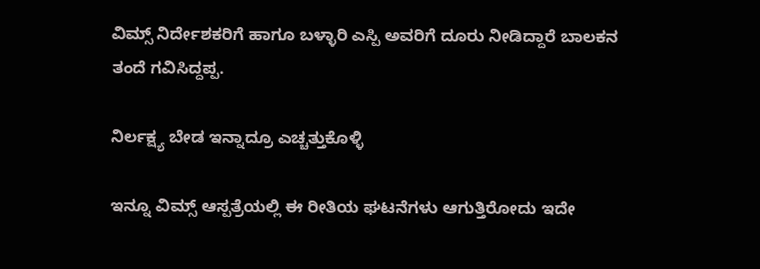ವಿಮ್ಸ್ ನಿರ್ದೇಶಕರಿಗೆ ಹಾಗೂ ಬಳ್ಳಾರಿ ಎಸ್ಪಿ ಅವರಿಗೆ ದೂರು ನೀಡಿದ್ದಾರೆ ಬಾಲಕನ ತಂದೆ ಗವಿಸಿದ್ದಪ್ಪ.

ನಿರ್ಲಕ್ಷ್ಯ ಬೇಡ ಇನ್ನಾದ್ರೂ ಎಚ್ಚತ್ತುಕೊಳ್ಳಿ

ಇನ್ನೂ ವಿಮ್ಸ್ ಆಸ್ಪತ್ರೆಯಲ್ಲಿ ಈ ರೀತಿಯ ಘಟನೆಗಳು ಆಗುತ್ತಿರೋದು ಇದೇ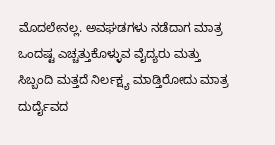ಮೊದಲೇನಲ್ಲ. ಅವಘಡಗಳು ನಡೆದಾಗ ಮಾತ್ರ ಒಂದಷ್ಟ ಎಚ್ಚತ್ತುಕೊಳ್ಳುವ ವೈದ್ಯರು ಮತ್ತು ಸಿಬ್ಬಂದಿ ಮತ್ತದೆ ನಿರ್ಲಕ್ಷ್ಯ ಮಾಡ್ತಿರೋದು ಮಾತ್ರ ದುರ್ದೈವದ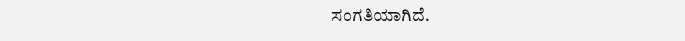ಸಂಗತಿಯಾಗಿದೆ.